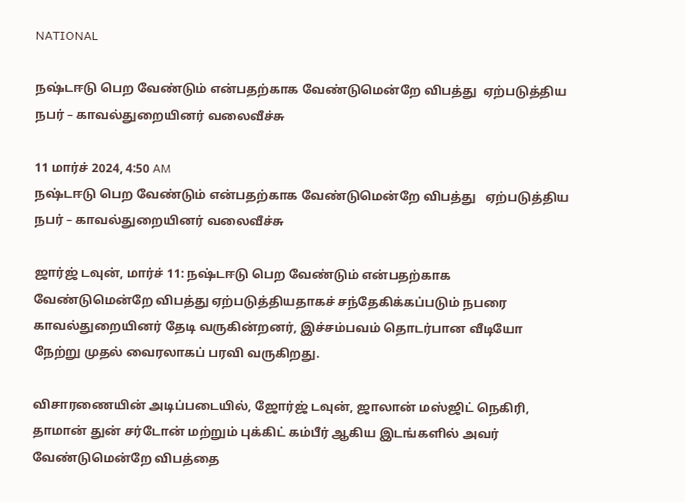NATIONAL

நஷ்டஈடு பெற வேண்டும் என்பதற்காக வேண்டுமென்றே விபத்து  ஏற்படுத்திய நபர் – காவல்துறையினர் வலைவீச்சு

11 மார்ச் 2024, 4:50 AM
நஷ்டஈடு பெற வேண்டும் என்பதற்காக வேண்டுமென்றே விபத்து   ஏற்படுத்திய நபர் – காவல்துறையினர் வலைவீச்சு

ஜார்ஜ் டவுன், மார்ச் 11: நஷ்டஈடு பெற வேண்டும் என்பதற்காக வேண்டுமென்றே விபத்து ஏற்படுத்தியதாகச் சந்தேகிக்கப்படும் நபரை காவல்துறையினர் தேடி வருகின்றனர், இச்சம்பவம் தொடர்பான வீடியோ நேற்று முதல் வைரலாகப் பரவி வருகிறது.

விசாரணையின் அடிப்படையில், ஜோர்ஜ் டவுன், ஜாலான் மஸ்ஜிட் நெகிரி, தாமான் துன் சர்டோன் மற்றும் புக்கிட் கம்பீர் ஆகிய இடங்களில் அவர் வேண்டுமென்றே விபத்தை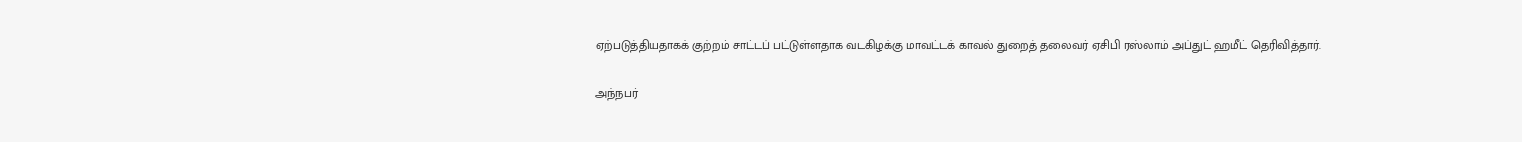ஏற்படுத்தியதாகக் குற்றம் சாட்டப் பட்டுள்ளதாக வடகிழக்கு மாவட்டக் காவல் துறைத் தலைவர் ஏசிபி ரஸ்லாம் அப்துட் ஹமீட் தெரிவித்தார்.

அந்நபர்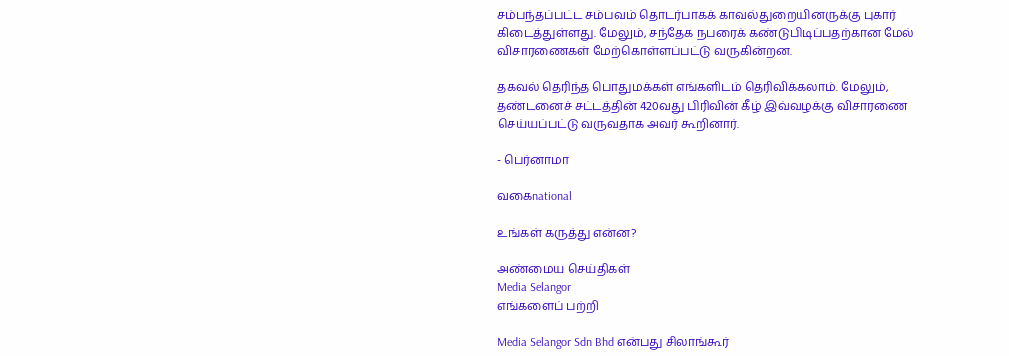சம்பந்தப்பட்ட சம்பவம் தொடர்பாகக் காவல்துறையினருக்கு புகார்  கிடைத்துள்ளது. மேலும், சந்தேக நபரைக் கண்டுபிடிப்பதற்கான மேல் விசாரணைகள் மேற்கொள்ளப்பட்டு வருகின்றன.

தகவல் தெரிந்த பொதுமக்கள் எங்களிடம் தெரிவிக்கலாம். மேலும், தண்டனைச் சட்டத்தின் 420வது பிரிவின் கீழ் இவ்வழக்கு விசாரணை செய்யப்பட்டு வருவதாக அவர் கூறினார்.

- பெர்னாமா

வகைnational

உங்கள் கருத்து என்ன?

அண்மைய செய்திகள்
Media Selangor
எங்களைப் பற்றி

Media Selangor Sdn Bhd என்பது சிலாங்கூர்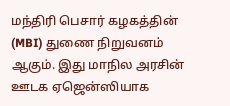மந்திரி பெசார் கழகத்தின் (MBI) துணை நிறுவனம் ஆகும். இது மாநில அரசின் ஊடக ஏஜென்ஸியாக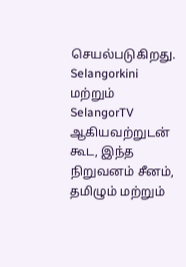செயல்படுகிறது. Selangorkini மற்றும் SelangorTV ஆகியவற்றுடன் கூட, இந்த நிறுவனம் சீனம், தமிழும் மற்றும்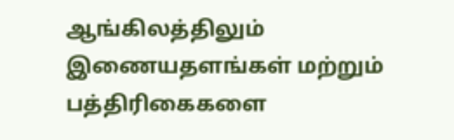ஆங்கிலத்திலும் இணையதளங்கள் மற்றும் பத்திரிகைகளை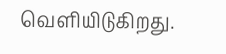வெளியிடுகிறது.